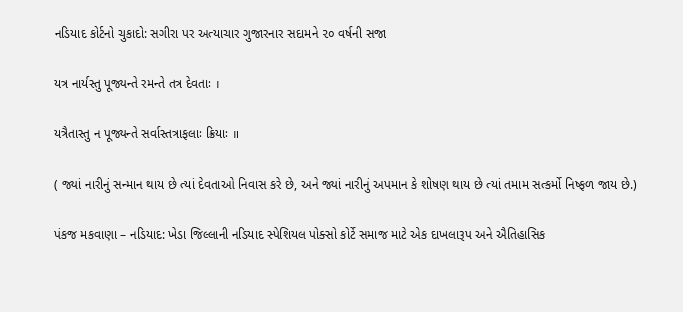નડિયાદ કોર્ટનો ચુકાદો: સગીરા પર અત્યાચાર ગુજારનાર સદામને ૨૦ વર્ષની સજા

યત્ર નાર્યસ્તુ પૂજ્યન્તે રમન્તે તત્ર દેવતાઃ ।

યત્રૈતાસ્તુ ન પૂજ્યન્તે સર્વાસ્તત્રાફલાઃ ક્રિયાઃ ॥

( જ્યાં નારીનું સન્માન થાય છે ત્યાં દેવતાઓ નિવાસ કરે છે, અને જ્યાં નારીનું અપમાન કે શોષણ થાય છે ત્યાં તમામ સત્કર્મો નિષ્ફળ જાય છે.)

પંકજ મકવાણા – નડિયાદ: ખેડા જિલ્લાની નડિયાદ સ્પેશિયલ પોક્સો કોર્ટે સમાજ માટે એક દાખલારૂપ અને ઐતિહાસિક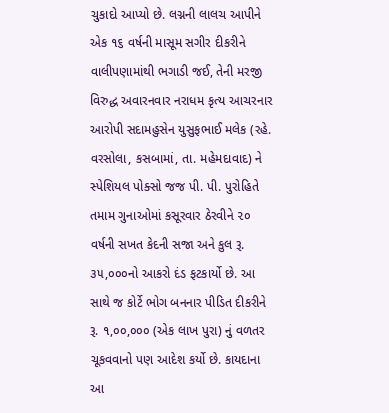ચુકાદો આપ્યો છે. લગ્નની લાલચ આપીને એક ૧૬ વર્ષની માસૂમ સગીર દીકરીને વાલીપણામાંથી ભગાડી જઈ, તેની મરજી વિરુદ્ધ અવારનવાર નરાધમ કૃત્ય આચરનાર આરોપી સદામહુસેન યુસુફભાઈ મલેક (રહે. વરસોલા, કસબામાં, તા. મહેમદાવાદ) ને સ્પેશિયલ પોક્સો જજ પી. પી. પુરોહિતે તમામ ગુનાઓમાં કસૂરવાર ઠેરવીને ૨૦ વર્ષની સખત કેદની સજા અને કુલ રૂ. ૩૫,૦૦૦નો આકરો દંડ ફટકાર્યો છે. આ સાથે જ કોર્ટે ભોગ બનનાર પીડિત દીકરીને રૂ. ૧,૦૦,૦૦૦ (એક લાખ પુરા) નું વળતર ચૂકવવાનો પણ આદેશ કર્યો છે. કાયદાના આ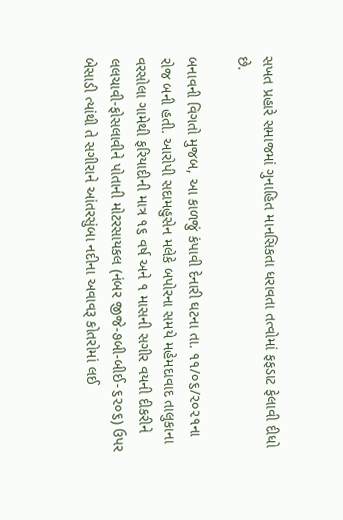સખત પ્રહારે સમાજમાં ગુનાહિત માનસિકતા ધરાવતા તત્વોમાં ફફડાટ ફેલાવી દીધો છે.

બનાવની વિગતો મુજબ, આ કાળજું કંપાવી દેનારી ઘટના તા. ૧૧/૦૬/૨૦૨૧ના રોજ બની હતી. આરોપી સદામહુસેન મલેકે બપોરના સમયે મહેમદાવાદ તાલુકાના વરસોલા ગામેથી ફરિયાદીની માત્ર ૧૬ વર્ષ અને ૧ માસની સગીર વયની દીકરીને લલચાવી-ફોસલાવીને પોતાની મોટરસાયકલ (નંબર જીજે-૭બી-બીઈ-૬૨૦૬) ઉપર બેસાડી ત્યાંથી તે સગીરાને આંતરસુંબા નદીના અવાવરૂ કોતરોમાં લઈ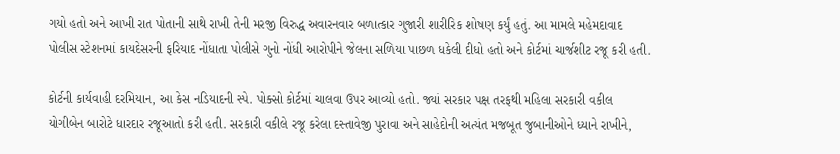ગયો હતો અને આખી રાત પોતાની સાથે રાખી તેની મરજી વિરુદ્ધ અવારનવાર બળાત્કાર ગુજારી શારીરિક શોષણ કર્યું હતું. આ મામલે મહેમદાવાદ પોલીસ સ્ટેશનમાં કાયદેસરની ફરિયાદ નોંધાતા પોલીસે ગુનો નોંધી આરોપીને જેલના સળિયા પાછળ ધકેલી દીધો હતો અને કોર્ટમાં ચાર્જશીટ રજૂ કરી હતી.

કોર્ટની કાર્યવાહી દરમિયાન, આ કેસ નડિયાદની સ્પે. પોક્સો કોર્ટમાં ચાલવા ઉપર આવ્યો હતો. જ્યાં સરકાર પક્ષ તરફથી મહિલા સરકારી વકીલ યોગીબેન બારોટે ધારદાર રજૂઆતો કરી હતી. સરકારી વકીલે રજૂ કરેલા દસ્તાવેજી પુરાવા અને સાહેદોની અત્યંત મજબૂત જુબાનીઓને ધ્યાને રાખીને,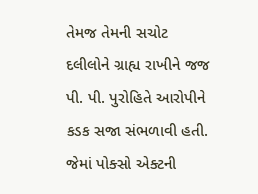તેમજ તેમની સચોટ દલીલોને ગ્રાહ્ય રાખીને જજ પી. પી. પુરોહિતે આરોપીને કડક સજા સંભળાવી હતી. જેમાં પોક્સો એક્ટની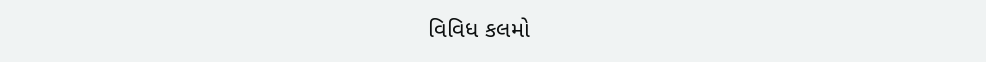વિવિધ કલમો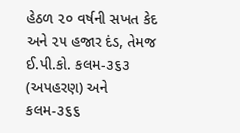હેઠળ ૨૦ વર્ષની સખત કેદ અને ૨૫ હજાર દંડ, તેમજ ઈ.પી.કો. કલમ-૩૬૩ (અપહરણ) અને કલમ-૩૬૬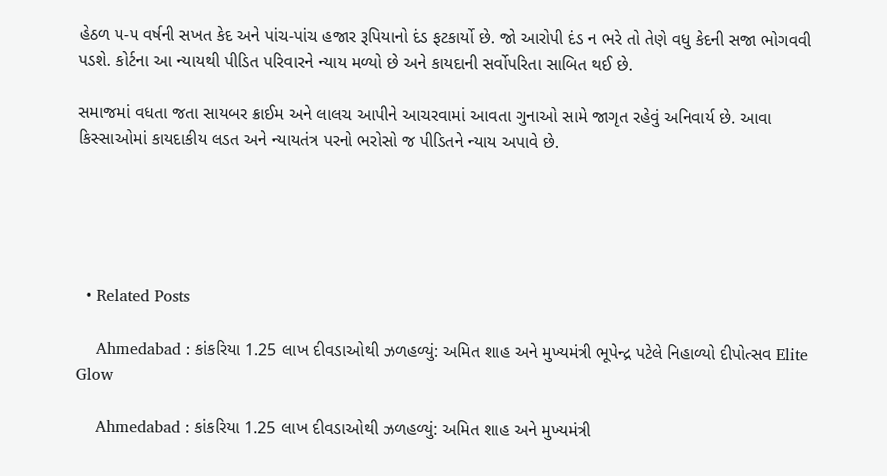હેઠળ ૫-૫ વર્ષની સખત કેદ અને પાંચ-પાંચ હજાર રૂપિયાનો દંડ ફટકાર્યો છે. જો આરોપી દંડ ન ભરે તો તેણે વધુ કેદની સજા ભોગવવી પડશે. કોર્ટના આ ન્યાયથી પીડિત પરિવારને ન્યાય મળ્યો છે અને કાયદાની સર્વોપરિતા સાબિત થઈ છે.

સમાજમાં વધતા જતા સાયબર ક્રાઈમ અને લાલચ આપીને આચરવામાં આવતા ગુનાઓ સામે જાગૃત રહેવું અનિવાર્ય છે. આવા કિસ્સાઓમાં કાયદાકીય લડત અને ન્યાયતંત્ર પરનો ભરોસો જ પીડિતને ન્યાય અપાવે છે.





  • Related Posts

    Ahmedabad : કાંકરિયા 1.25 લાખ દીવડાઓથી ઝળહળ્યું: અમિત શાહ અને મુખ્યમંત્રી ભૂપેન્દ્ર પટેલે નિહાળ્યો દીપોત્સવ Elite Glow

    Ahmedabad : કાંકરિયા 1.25 લાખ દીવડાઓથી ઝળહળ્યું: અમિત શાહ અને મુખ્યમંત્રી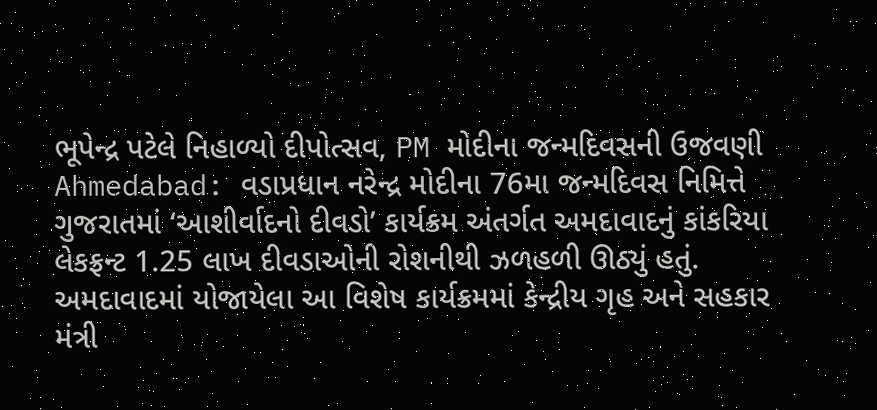ભૂપેન્દ્ર પટેલે નિહાળ્યો દીપોત્સવ, PM મોદીના જન્મદિવસની ઉજવણી Ahmedabad: વડાપ્રધાન નરેન્દ્ર મોદીના 76મા જન્મદિવસ નિમિત્તે ગુજરાતમાં ‘આશીર્વાદનો દીવડો’ કાર્યક્રમ અંતર્ગત અમદાવાદનું કાંકરિયા લેકફ્રન્ટ 1.25 લાખ દીવડાઓની રોશનીથી ઝળહળી ઊઠ્યું હતું. અમદાવાદમાં યોજાયેલા આ વિશેષ કાર્યક્રમમાં કેન્દ્રીય ગૃહ અને સહકાર મંત્રી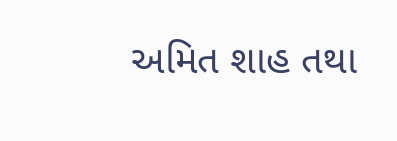અમિત શાહ તથા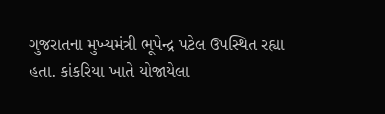ગુજરાતના મુખ્યમંત્રી ભૂપેન્દ્ર પટેલ ઉપસ્થિત રહ્યા હતા. કાંકરિયા ખાતે યોજાયેલા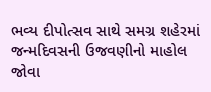ભવ્ય દીપોત્સવ સાથે સમગ્ર શહેરમાં જન્મદિવસની ઉજવણીનો માહોલ જોવા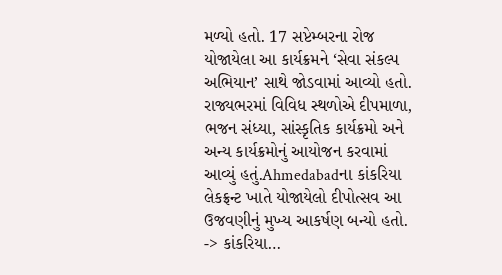મળ્યો હતો. 17 સપ્ટેમ્બરના રોજ યોજાયેલા આ કાર્યક્રમને ‘સેવા સંકલ્પ અભિયાન’ સાથે જોડવામાં આવ્યો હતો. રાજ્યભરમાં વિવિધ સ્થળોએ દીપમાળા, ભજન સંધ્યા, સાંસ્કૃતિક કાર્યક્રમો અને અન્ય કાર્યક્રમોનું આયોજન કરવામાં આવ્યું હતું.Ahmedabadના કાંકરિયા લેકફ્રન્ટ ખાતે યોજાયેલો દીપોત્સવ આ ઉજવણીનું મુખ્ય આકર્ષણ બન્યો હતો. -> કાંકરિયા…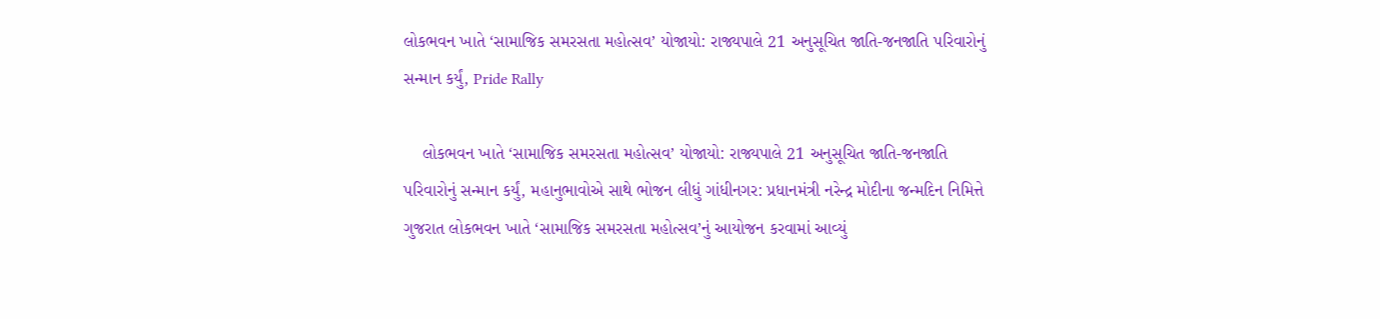લોકભવન ખાતે ‘સામાજિક સમરસતા મહોત્સવ’ યોજાયો: રાજ્યપાલે 21 અનુસૂચિત જાતિ-જનજાતિ પરિવારોનું સન્માન કર્યું, Pride Rally

    લોકભવન ખાતે ‘સામાજિક સમરસતા મહોત્સવ’ યોજાયો: રાજ્યપાલે 21 અનુસૂચિત જાતિ-જનજાતિ પરિવારોનું સન્માન કર્યું, મહાનુભાવોએ સાથે ભોજન લીધું ગાંધીનગર: પ્રધાનમંત્રી નરેન્દ્ર મોદીના જન્મદિન નિમિત્તે ગુજરાત લોકભવન ખાતે ‘સામાજિક સમરસતા મહોત્સવ’નું આયોજન કરવામાં આવ્યું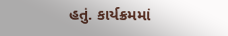હતું. કાર્યક્રમમાં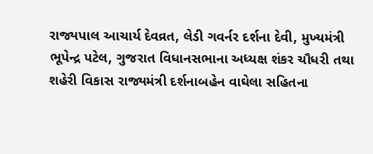રાજ્યપાલ આચાર્ય દેવવ્રત, લેડી ગવર્નર દર્શના દેવી, મુખ્યમંત્રી ભૂપેન્દ્ર પટેલ, ગુજરાત વિધાનસભાના અધ્યક્ષ શંકર ચૌધરી તથા શહેરી વિકાસ રાજ્યમંત્રી દર્શનાબહેન વાઘેલા સહિતના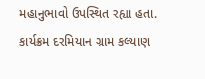મહાનુભાવો ઉપસ્થિત રહ્યા હતા. કાર્યક્રમ દરમિયાન ગ્રામ કલ્યાણ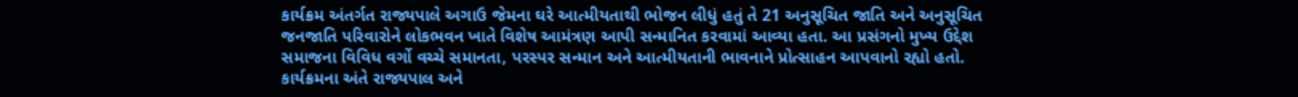કાર્યક્રમ અંતર્ગત રાજ્યપાલે અગાઉ જેમના ઘરે આત્મીયતાથી ભોજન લીધું હતું તે 21 અનુસૂચિત જાતિ અને અનુસૂચિત જનજાતિ પરિવારોને લોકભવન ખાતે વિશેષ આમંત્રણ આપી સન્માનિત કરવામાં આવ્યા હતા. આ પ્રસંગનો મુખ્ય ઉદ્દેશ સમાજના વિવિધ વર્ગો વચ્ચે સમાનતા, પરસ્પર સન્માન અને આત્મીયતાની ભાવનાને પ્રોત્સાહન આપવાનો રહ્યો હતો. કાર્યક્રમના અંતે રાજ્યપાલ અને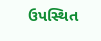ઉપસ્થિત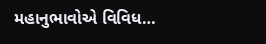મહાનુભાવોએ વિવિધ…